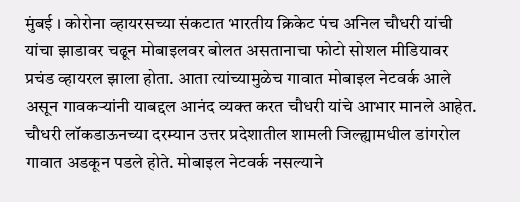मुंबई । कोरोना व्हायरसच्या संकटात भारतीय क्रिकेट पंच अनिल चौधरी यांची यांचा झाडावर चढून मोबाइलवर बोलत असतानाचा फोटो सोशल मीडियावर प्रचंड व्हायरल झाला होता. आता त्यांच्यामुळेच गावात मोबाइल नेटवर्क आले असून गावकऱ्यांनी याबद्दल आनंद व्यक्त करत चौधरी यांचे आभार मानले आहेत.
चौधरी लॉकडाऊनच्या दरम्यान उत्तर प्रदेशातील शामली जिल्ह्यामधील डांगरोल गावात अडकून पडले होते. मोबाइल नेटवर्क नसल्याने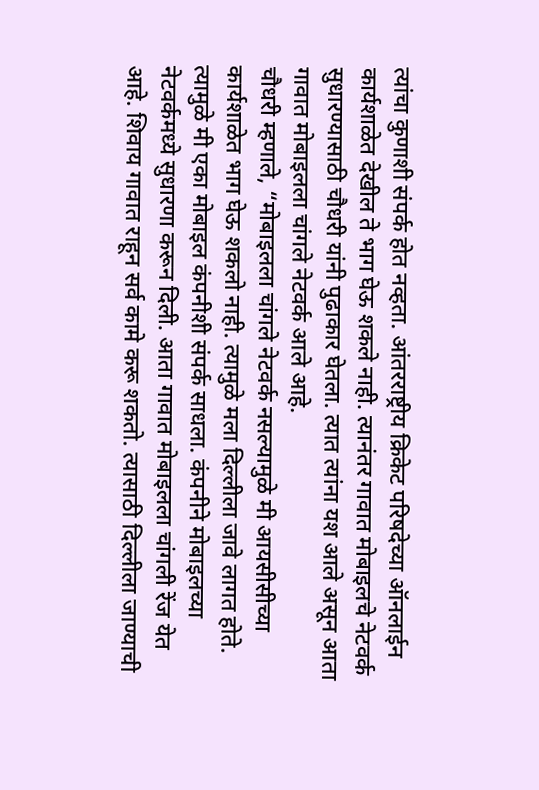त्यांचा कुणाशी संपर्क होत नव्हता. आंतरराष्ट्रीय क्रिकेट परिषदेच्या ऑनलाईन कार्यशाळेत देखील ते भाग घेऊ शकले नाही. त्यानंतर गावात मोबाइलचे नेटवर्क सुधारण्यासाठी चौधरी यांनी पुढाकार घेतला. त्यात त्यांना यश आले असून आता गावात मोबाइलला चांगले नेटवर्क आले आहे.
चौधरी म्हणाले, “मोबाइलला चांगले नेटवर्क नसल्यामुळे मी आयसीसीच्या कार्यशाळेत भाग घेऊ शकलो नाही. त्यामुळे मला दिल्लीला जावे लागत होते. त्यामुळे मी एका मोबाइल कंपनीशी संपर्क साधला. कंपनीने मोबाइलच्या नेटवर्कमध्ये सुधारणा करून दिली. आता गावात मोबाइलला चांगली रेंज येत आहे. शिवाय गावात राहून सर्व कामे करू शकतो. त्यासाठी दिल्लीला जाण्याची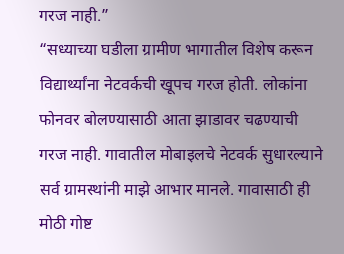गरज नाही.”
“सध्याच्या घडीला ग्रामीण भागातील विशेष करून विद्यार्थ्यांना नेटवर्कची खूपच गरज होती. लोकांना फोनवर बोलण्यासाठी आता झाडावर चढण्याची गरज नाही. गावातील मोबाइलचे नेटवर्क सुधारल्याने सर्व ग्रामस्थांनी माझे आभार मानले. गावासाठी ही मोठी गोष्ट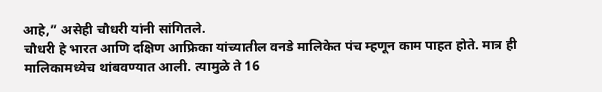आहे,” असेही चौधरी यांनी सांगितले.
चौधरी हे भारत आणि दक्षिण आफ्रिका यांच्यातील वनडे मालिकेत पंच म्हणून काम पाहत होते. मात्र ही मालिकामध्येच थांबवण्यात आली. त्यामुळे ते 16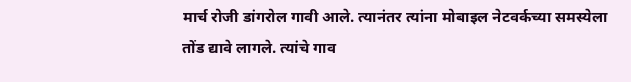मार्च रोजी डांगरोल गावी आले. त्यानंतर त्यांना मोबाइल नेटवर्कच्या समस्येला तोंड द्यावे लागले. त्यांचे गाव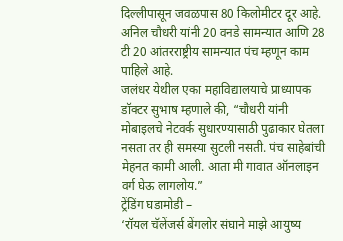दिल्लीपासून जवळपास 80 किलोमीटर दूर आहे. अनिल चौधरी यांनी 20 वनडे सामन्यात आणि 28 टी 20 आंतरराष्ट्रीय सामन्यात पंच म्हणून काम पाहिले आहे.
जलंधर येथील एका महाविद्यालयाचे प्राध्यापक डॉक्टर सुभाष म्हणाले की, “चौधरी यांनी मोबाइलचे नेटवर्क सुधारण्यासाठी पुढाकार घेतला नसता तर ही समस्या सुटली नसती. पंच साहेबांची मेहनत कामी आली. आता मी गावात ऑनलाइन वर्ग घेऊ लागलोय.”
ट्रेंडिंग घडामोडी –
‘रॉयल चॅलेंजर्स बेंगलोर संघाने माझे आयुष्य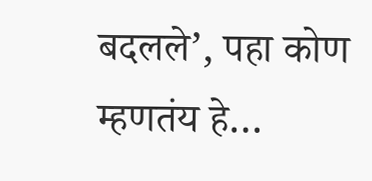बदलले’, पहा कोण म्हणतंय हे…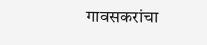गावसकरांचा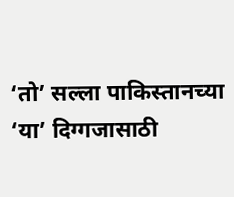‘तो’ सल्ला पाकिस्तानच्या ‘या’ दिग्गजासाठी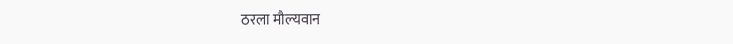ठरला मौल्यवान